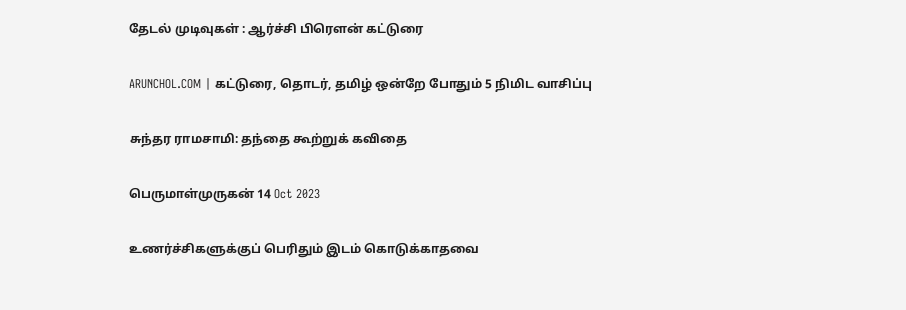தேடல் முடிவுகள் : ஆர்ச்சி பிரௌன் கட்டுரை

ARUNCHOL.COM | கட்டுரை, தொடர், தமிழ் ஒன்றே போதும் 5 நிமிட வாசிப்பு

சுந்தர ராமசாமி: தந்தை கூற்றுக் கவிதை

பெருமாள்முருகன் 14 Oct 2023

உணர்ச்சிகளுக்குப் பெரிதும் இடம் கொடுக்காதவை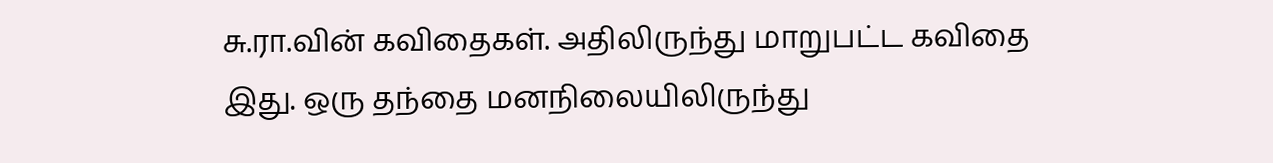சு.ரா.வின் கவிதைகள். அதிலிருந்து மாறுபட்ட கவிதை இது. ஒரு தந்தை மனநிலையிலிருந்து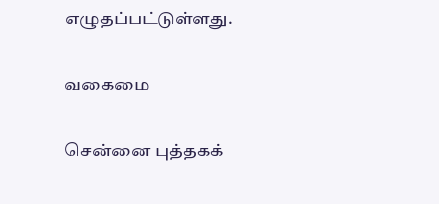எழுதப்பட்டுள்ளது.

வகைமை

சென்னை புத்தகக்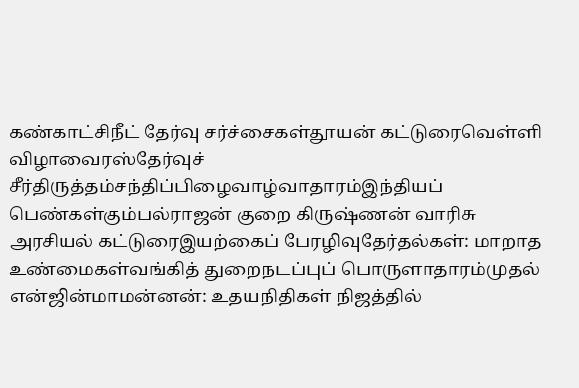கண்காட்சிநீட் தேர்வு சர்ச்சைகள்தூயன் கட்டுரைவெள்ளி விழாவைரஸ்தேர்வுச் சீர்திருத்தம்சந்திப்பிழைவாழ்வாதாரம்இந்தியப் பெண்கள்கும்பல்ராஜன் குறை கிருஷ்ணன் வாரிசு அரசியல் கட்டுரைஇயற்கைப் பேரழிவுதேர்தல்கள்: மாறாத உண்மைகள்வங்கித் துறைநடப்புப் பொருளாதாரம்முதல் என்ஜின்மாமன்னன்: உதயநிதிகள் நிஜத்தில்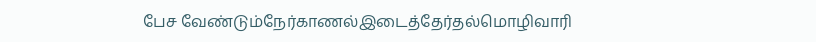பேச வேண்டும்நேர்காணல்இடைத்தேர்தல்மொழிவாரி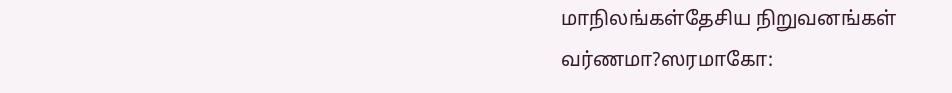மாநிலங்கள்தேசிய நிறுவனங்கள் வர்ணமா?ஸரமாகோ: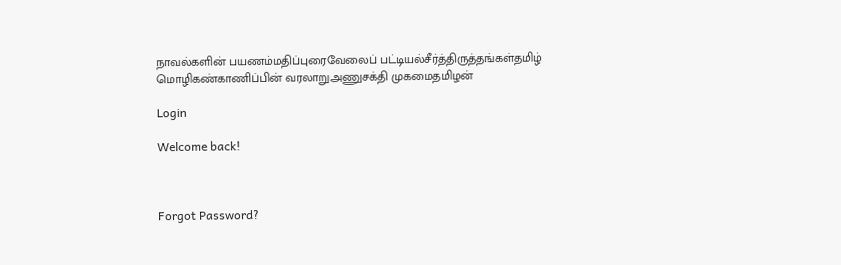நாவல்களின் பயணம்மதிப்புரைவேலைப் பட்டியல்சீர்த்திருத்தங்கள்தமிழ் மொழிகண்காணிப்பின் வரலாறுஅணுசக்தி முகமைதமிழன்

Login

Welcome back!



Forgot Password?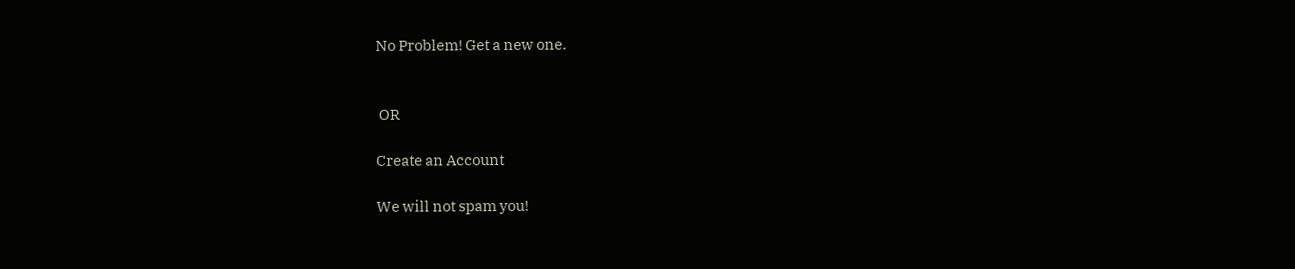No Problem! Get a new one.


 OR

Create an Account

We will not spam you!